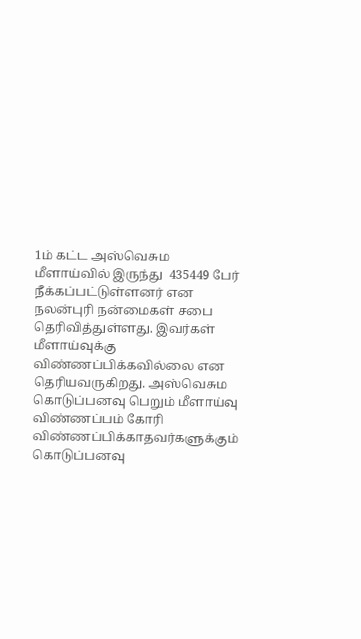1ம் கட்ட அஸ்வெசும மீளாய்வில் இருந்து  435449 பேர் நீக்கப்பட்டுள்ளனர் என நலன்புரி நன்மைகள் சபை தெரிவித்துள்ளது. இவர்கள் மீளாய்வுக்கு விண்ணப்பிக்கவில்லை என தெரியவருகிறது. அஸ்வெசும கொடுப்பனவு பெறும் மீளாய்வு விண்ணப்பம் கோரி விண்ணப்பிக்காதவர்களுக்கும் கொடுப்பனவு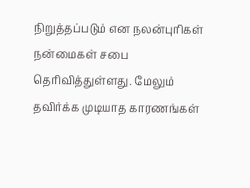நிறுத்தப்படும் என நலன்புரிகள் நன்மைகள் சபை தெரிவித்துள்ளது. மேலும் தவிர்க்க முடியாத காரணங்கள்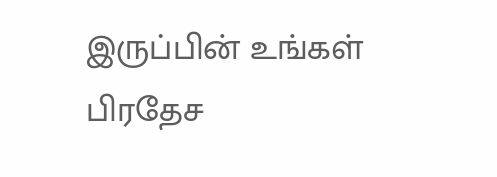இருப்பின் உங்கள் பிரதேச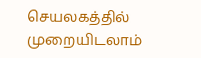செயலகத்தில் முறையிடலாம்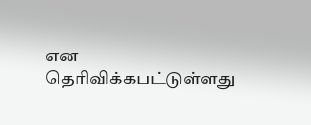என தெரிவிக்கபட்டுள்ளது